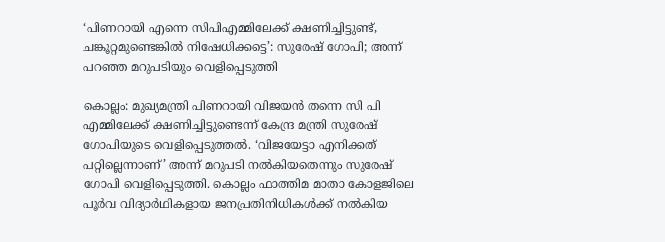‘പിണറായി എന്നെ സിപിഎമ്മിലേക്ക് ക്ഷണിച്ചിട്ടുണ്ട്, ചങ്കൂറ്റമുണ്ടെങ്കിൽ നിഷേധിക്കട്ടെ’: സുരേഷ് ഗോപി; അന്ന് പറഞ്ഞ മറുപടിയും വെളിപ്പെടുത്തി

കൊല്ലം: മുഖ്യമന്ത്രി പിണറായി വിജയൻ തന്നെ സി പി എമ്മിലേക്ക് ക്ഷണിച്ചിട്ടുണ്ടെന്ന് കേന്ദ്ര മന്ത്രി സുരേഷ് ഗോപിയുടെ വെളിപ്പെടുത്തൽ. ‘വിജയേട്ടാ എനിക്കത് പറ്റില്ലെന്നാണ്’ അന്ന് മറുപടി നല്‍കിയതെന്നും സുരേഷ് ഗോപി വെളിപ്പെടുത്തി. കൊല്ലം ഫാത്തിമ മാതാ കോളജിലെ പൂര്‍വ വിദ്യാർഥികളായ ജനപ്രതിനിധികള്‍ക്ക് നല്‍കിയ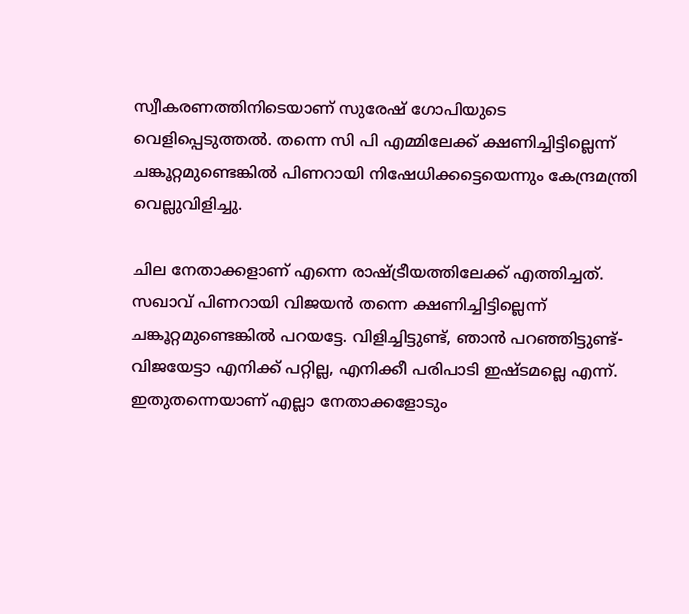സ്വീകരണത്തിനിടെയാണ് സുരേഷ് ഗോപിയുടെ വെളിപ്പെടുത്തൽ. തന്നെ സി പി എമ്മിലേക്ക് ക്ഷണിച്ചിട്ടില്ലെന്ന് ചങ്കൂറ്റമുണ്ടെങ്കിൽ പിണറായി നിഷേധിക്കട്ടെയെന്നും കേന്ദ്രമന്ത്രി വെല്ലുവിളിച്ചു.

ചില നേതാക്കളാണ് എന്നെ രാഷ്ട്രീയത്തിലേക്ക് എത്തിച്ചത്. സഖാവ് പിണറായി വിജയന്‍ തന്നെ ക്ഷണിച്ചിട്ടില്ലെന്ന് ചങ്കൂറ്റമുണ്ടെങ്കില്‍ പറയട്ടേ. വിളിച്ചിട്ടുണ്ട്, ഞാൻ പറഞ്ഞിട്ടുണ്ട്- വിജയേട്ടാ എനിക്ക് പറ്റില്ല, എനിക്കീ പരിപാടി ഇഷ്ടമല്ലെ എന്ന്. ഇതുതന്നെയാണ് എല്ലാ നേതാക്കളോടും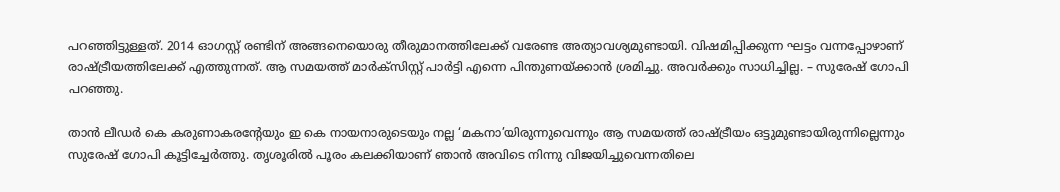പറഞ്ഞിട്ടുള്ളത്. 2014 ഓഗസ്റ്റ് രണ്ടിന് അങ്ങനെയൊരു തീരുമാനത്തിലേക്ക് വരേണ്ട അത്യാവശ്യമുണ്ടായി. വിഷമിപ്പിക്കുന്ന ഘട്ടം വന്നപ്പോഴാണ് രാഷ്ട്രീയത്തിലേക്ക് എത്തുന്നത്. ആ സമയത്ത് മാർക്സിസ്റ്റ് പാർട്ടി എന്നെ പിന്തുണയ്ക്കാൻ ശ്രമിച്ചു. അവർക്കും സാധിച്ചില്ല. – സുരേഷ് ഗോപി പറഞ്ഞു.

താൻ ലീഡര്‍ കെ കരുണാകരന്‍റേയും ഇ കെ നായനാരുടെയും നല്ല ‘മകനാ’യിരുന്നുവെന്നും ആ സമയത്ത് രാഷ്ട്രീയം ഒട്ടുമുണ്ടായിരുന്നില്ലെന്നും സുരേഷ് ഗോപി കൂട്ടിച്ചേർത്തു. തൃശൂരിൽ പൂരം കലക്കിയാണ് ഞാൻ അവിടെ നിന്നു വിജയിച്ചുവെന്നതിലെ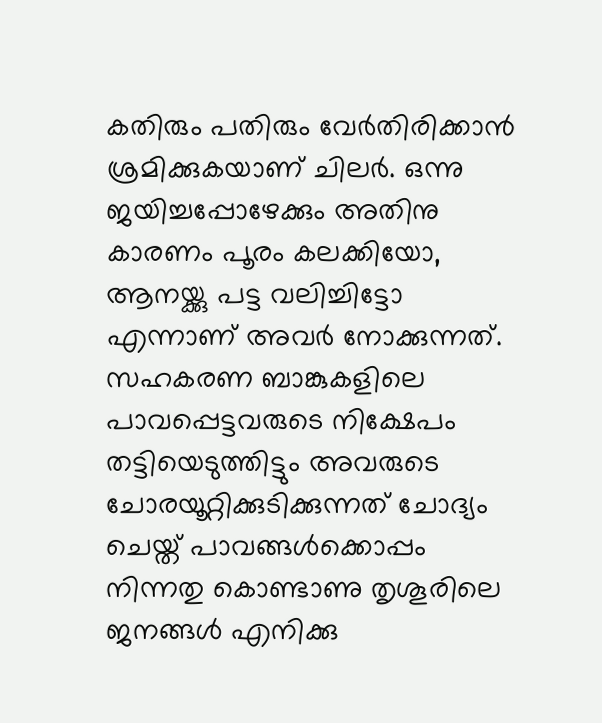കതിരും പതിരും വേർതിരിക്കാൻ ശ്രമിക്കുകയാണ് ചിലർ. ഒന്നു ജയിച്ചപ്പോഴേക്കും അതിനു കാരണം പൂരം കലക്കിയോ, ആനയ്ക്കു പട്ട വലിച്ചിട്ടോ എന്നാണ് അവർ നോക്കുന്നത്. സഹകരണ ബാങ്കുകളിലെ പാവപ്പെട്ടവരുടെ നിക്ഷേപം തട്ടിയെടുത്തിട്ടും അവരുടെ ചോരയൂറ്റിക്കുടിക്കുന്നത് ചോദ്യം ചെയ്ത് പാവങ്ങൾക്കൊപ്പം നിന്നതു കൊണ്ടാണു തൃശൂരിലെ ജനങ്ങൾ എനിക്കു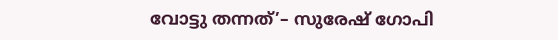വോട്ടു തന്നത്’– സുരേഷ് ഗോപി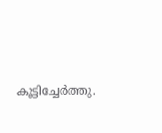കൂട്ടിച്ചേർത്തു.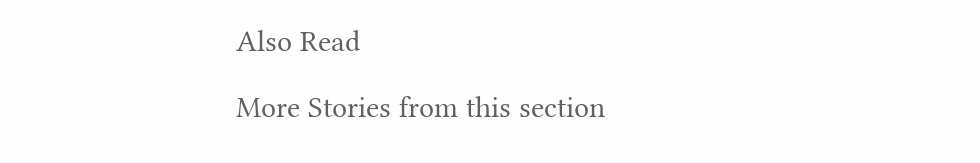Also Read

More Stories from this section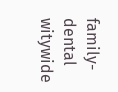family-dental
witywide